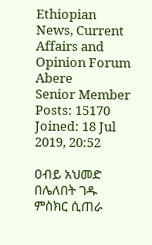Ethiopian News, Current Affairs and Opinion Forum
Abere
Senior Member
Posts: 15170
Joined: 18 Jul 2019, 20:52

ዐብይ አህመድ በሌለበት ገዱ ምስክር ሲጠራ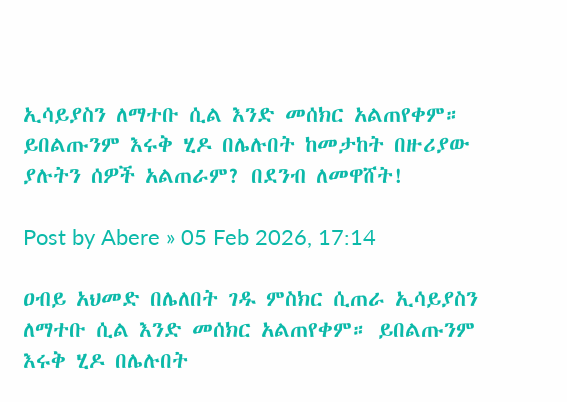ኢሳይያስን ለማተቡ ሲል እንድ መሰክር አልጠየቀም። ይበልጡንም እሩቅ ሂዶ በሌሉበት ከመታከት በዙሪያው ያሉትን ሰዎች አልጠራም? በደንብ ለመዋሸት!

Post by Abere » 05 Feb 2026, 17:14

ዐብይ አህመድ በሌለበት ገዱ ምስክር ሲጠራ ኢሳይያስን ለማተቡ ሲል እንድ መሰክር አልጠየቀም። ይበልጡንም እሩቅ ሂዶ በሌሉበት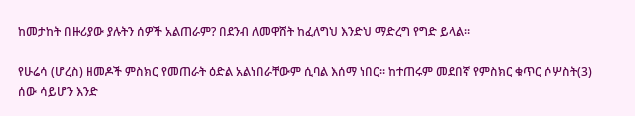ከመታከት በዙሪያው ያሉትን ሰዎች አልጠራም? በደንብ ለመዋሸት ከፈለግህ እንድህ ማድረግ የግድ ይላል።

የሁሬሳ (ሆረስ) ዘመዶች ምስክር የመጠራት ዕድል አልነበራቸውም ሲባል እሰማ ነበር። ከተጠሩም መደበኛ የምስክር ቁጥር ሶሦስት(3) ሰው ሳይሆን እንድ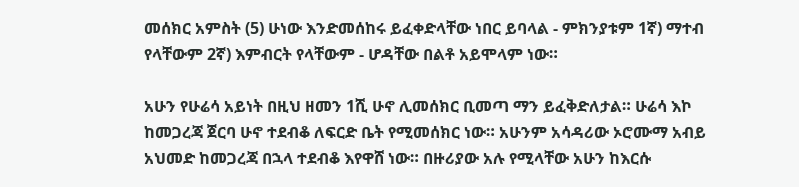መሰክር አምስት (5) ሁነው እንድመሰከሩ ይፈቀድላቸው ነበር ይባላል - ምክንያቱም 1ኛ) ማተብ የላቸውም 2ኛ) እምብርት የላቸውም - ሆዳቸው በልቶ አይሞላም ነው።

አሁን የሁሬሳ አይነት በዚህ ዘመን 1ሺ ሁኖ ሊመሰክር ቢመጣ ማን ይፈቅድለታል። ሁሬሳ እኮ ከመጋረጃ ጀርባ ሁኖ ተደብቆ ለፍርድ ቤት የሚመሰክር ነው። አሁንም አሳዳሪው ኦሮሙማ አብይ አህመድ ከመጋረጃ በኋላ ተደብቆ እየዋሸ ነው። በዙሪያው አሉ የሚላቸው አሁን ከእርሱ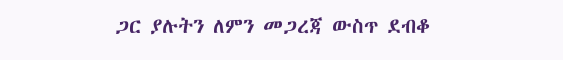ጋር ያሉትን ለምን መጋረጃ ውስጥ ደብቆ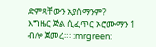ድምጻቸውን አያሰማንም?
እግዜር ጅል ሲፈጥር ኦሮሙማን 1 ብሎ ጀመረ።፡ :mrgreen: